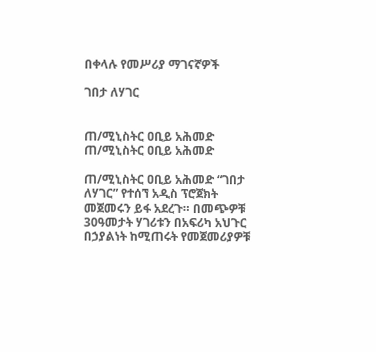በቀላሉ የመሥሪያ ማገናኛዎች

ገበታ ለሃገር


ጠ/ሚኒስትር ዐቢይ አሕመድ
ጠ/ሚኒስትር ዐቢይ አሕመድ

ጠ/ሚኒስትር ዐቢይ አሕመድ “ገበታ ለሃገር” የተሰኘ አዲስ ፕሮጀክት መጀመሩን ይፋ አደረጉ። በመጭዎቹ 30ዓመታት ሃገሪቱን በአፍሪካ አህጉር በኃያልነት ከሚጠሩት የመጀመሪያዎቹ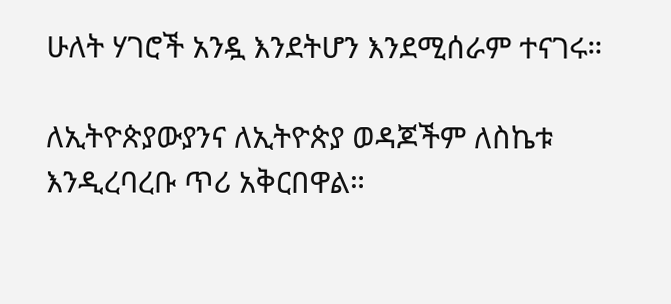ሁለት ሃገሮች አንዷ እንደትሆን እንደሚሰራም ተናገሩ።

ለኢትዮጵያውያንና ለኢትዮጵያ ወዳጆችም ለስኬቱ እንዲረባረቡ ጥሪ አቅርበዋል።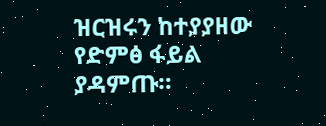ዝርዝሩን ከተያያዘው የድምፅ ፋይል ያዳምጡ።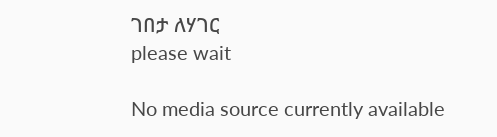ገበታ ለሃገር
please wait

No media source currently available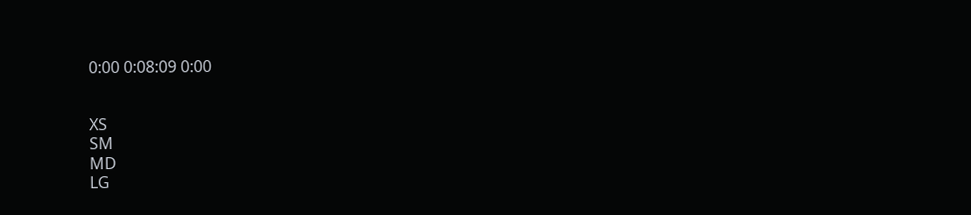0:00 0:08:09 0:00


XS
SM
MD
LG